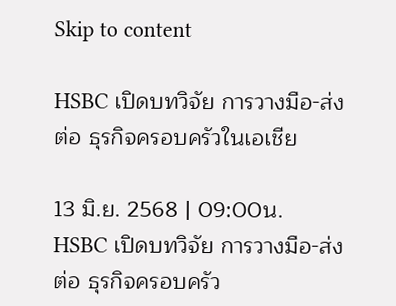Skip to content

HSBC เปิดบทวิจัย การวางมือ-ส่งต่อ ธุรกิจครอบครัวในเอเชีย

13 มิ.ย. 2568 | 09:00น.
HSBC เปิดบทวิจัย การวางมือ-ส่งต่อ ธุรกิจครอบครัว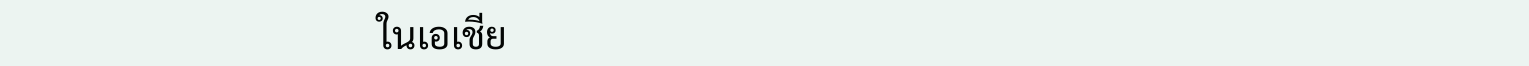ในเอเชีย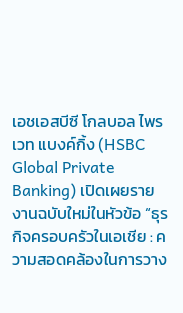เอชเอสบีซี โกลบอล ไพรเวท แบงค์กิ้ง (HSBC Global Private Banking) เปิดเผยรายงานฉบับใหม่ในหัวข้อ “ธุรกิจครอบครัวในเอเชีย : ความสอดคล้องในการวาง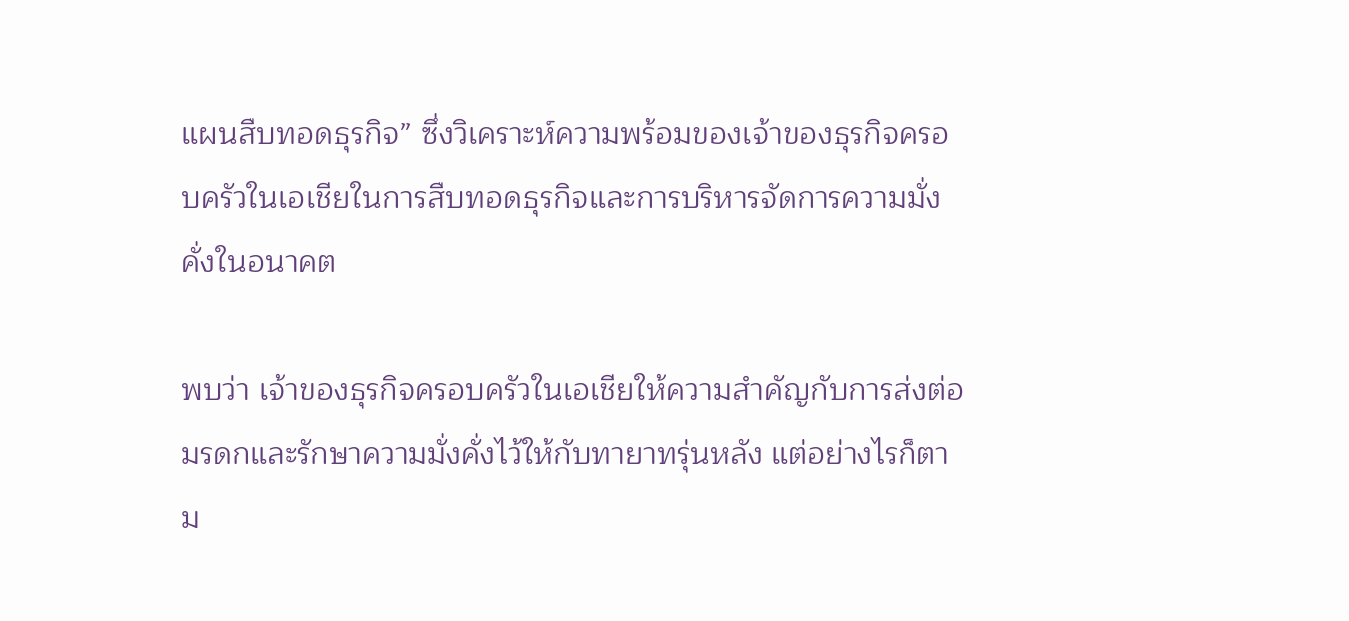แผนสืบทอดธุรกิจ” ซึ่งวิเคราะห์ความพร้อมของเจ้าของธุรกิจครอบครัวในเอเชียในการสืบทอดธุรกิจและการบริหารจัดการความมั่งคั่งในอนาคต

พบว่า เจ้าของธุรกิจครอบครัวในเอเชียให้ความสำคัญกับการส่งต่อมรดกและรักษาความมั่งคั่งไว้ให้กับทายาทรุ่นหลัง แต่อย่างไรก็ตาม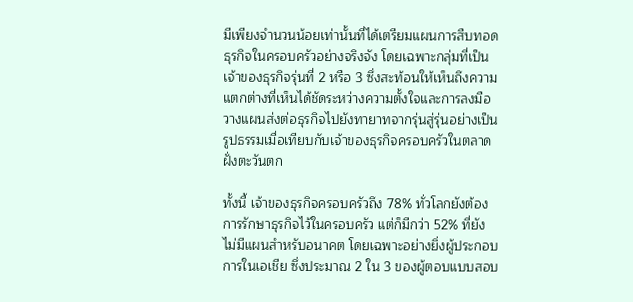มีเพียงจำนวนน้อยเท่านั้นที่ได้เตรียมแผนการสืบทอดธุรกิจในครอบครัวอย่างจริงจัง โดยเฉพาะกลุ่มที่เป็นเจ้าของธุรกิจรุ่นที่ 2 หรือ 3 ซึ่งสะท้อนให้เห็นถึงความแตกต่างที่เห็นได้ชัดระหว่างความตั้งใจและการลงมือวางแผนส่งต่อธุรกิจไปยังทายาทจากรุ่นสู่รุ่นอย่างเป็นรูปธรรมเมื่อเทียบกับเจ้าของธุรกิจครอบครัวในตลาดฝั่งตะวันตก

ทั้งนี้ เจ้าของธุรกิจครอบครัวถึง 78% ทั่วโลกยังต้องการรักษาธุรกิจไว้ในครอบครัว แต่ก็มีกว่า 52% ที่ยังไม่มีแผนสำหรับอนาคต โดยเฉพาะอย่างยิ่งผู้ประกอบการในเอเชีย ซึ่งประมาณ 2 ใน 3 ของผู้ตอบแบบสอบ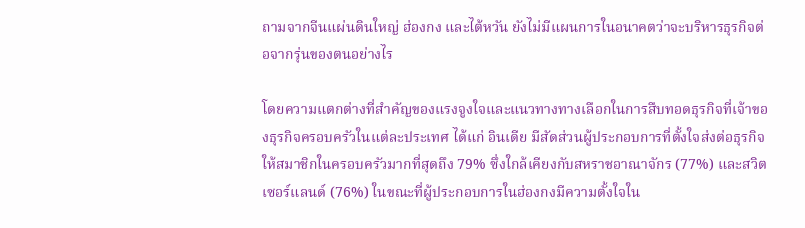ถามจากจีนแผ่นดินใหญ่ ฮ่องกง และไต้หวัน ยังไม่มีแผนการในอนาคตว่าจะบริหารธุรกิจต่อจากรุ่นของตนอย่างไร

โดยความแตกต่างที่สำคัญของแรงจูงใจและแนวทางทางเลือกในการสืบทอดธุรกิจที่เจ้าของธุรกิจครอบครัวในแต่ละประเทศ ได้แก่ อินเดีย มีสัดส่วนผู้ประกอบการที่ตั้งใจส่งต่อธุรกิจให้สมาชิกในครอบครัวมากที่สุดถึง 79% ซึ่งใกล้เคียงกับสหราชอาณาจักร (77%) และสวิตเซอร์แลนด์ (76%) ในขณะที่ผู้ประกอบการในฮ่องกงมีความตั้งใจใน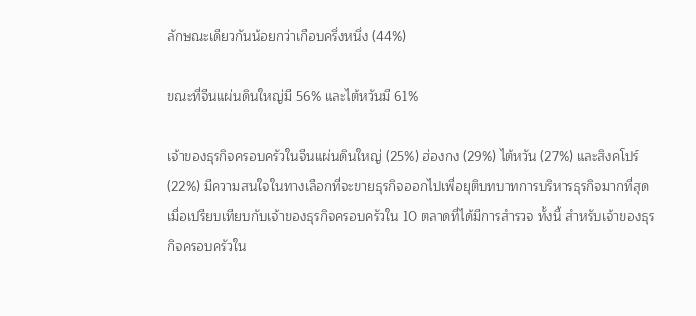ลักษณะเดียวกันน้อยกว่าเกือบครึ่งหนึ่ง (44%)

ขณะที่จีนแผ่นดินใหญ่มี 56% และไต้หวันมี 61%

เจ้าของธุรกิจครอบครัวในจีนแผ่นดินใหญ่ (25%) ฮ่องกง (29%) ไต้หวัน (27%) และสิงคโปร์ (22%) มีความสนใจในทางเลือกที่จะขายธุรกิจออกไปเพื่อยุติบทบาทการบริหารธุรกิจมากที่สุดเมื่อเปรียบเทียบกับเจ้าของธุรกิจครอบครัวใน 10 ตลาดที่ได้มีการสำรวจ ทั้งนี้ สำหรับเจ้าของธุรกิจครอบครัวใน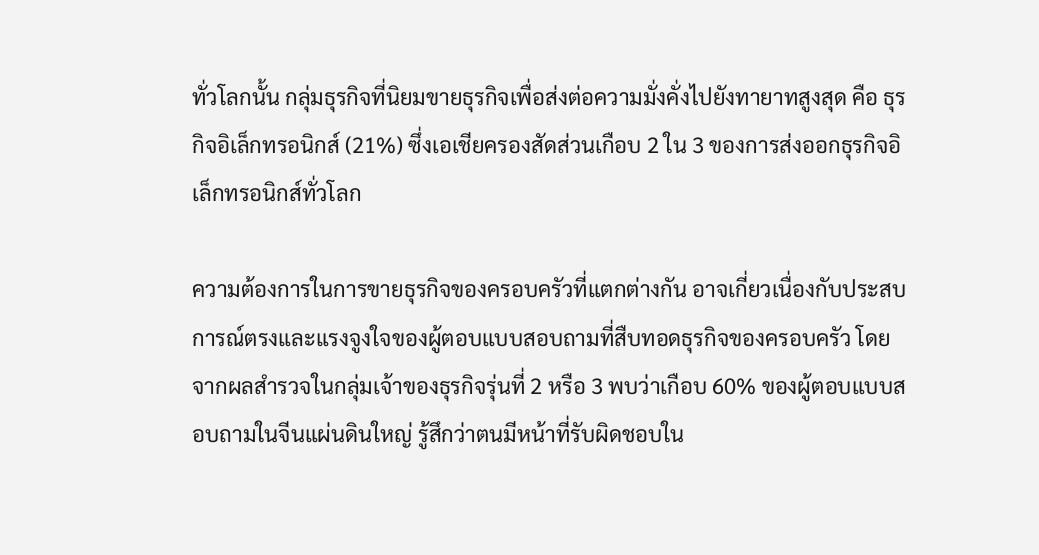ทั่วโลกนั้น กลุ่มธุรกิจที่นิยมขายธุรกิจเพื่อส่งต่อความมั่งคั่งไปยังทายาทสูงสุด คือ ธุรกิจอิเล็กทรอนิกส์ (21%) ซึ่งเอเชียครองสัดส่วนเกือบ 2 ใน 3 ของการส่งออกธุรกิจอิเล็กทรอนิกส์ทั่วโลก

ความต้องการในการขายธุรกิจของครอบครัวที่แตกต่างกัน อาจเกี่ยวเนื่องกับประสบการณ์ตรงและแรงจูงใจของผู้ตอบแบบสอบถามที่สืบทอดธุรกิจของครอบครัว โดยจากผลสำรวจในกลุ่มเจ้าของธุรกิจรุ่นที่ 2 หรือ 3 พบว่าเกือบ 60% ของผู้ตอบแบบสอบถามในจีนแผ่นดินใหญ่ รู้สึกว่าตนมีหน้าที่รับผิดชอบใน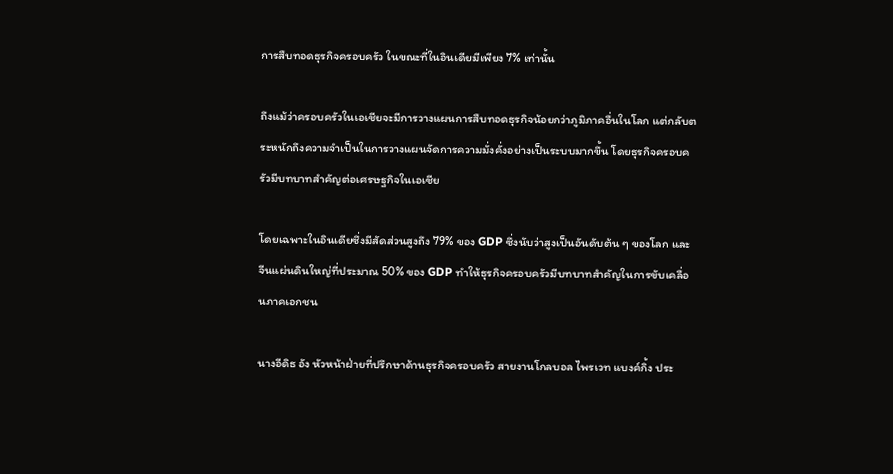การสืบทอดธุรกิจครอบครัว ในขณะที่ในอินเดียมีเพียง 7% เท่านั้น

ถึงแม้ว่าครอบครัวในเอเชียจะมีการวางแผนการสืบทอดธุรกิจน้อยกว่าภูมิภาคอื่นในโลก แต่กลับตระหนักถึงความจำเป็นในการวางแผนจัดการความมั่งคั่งอย่างเป็นระบบมากขึ้น โดยธุรกิจครอบครัวมีบทบาทสำคัญต่อเศรษฐกิจในเอเชีย

โดยเฉพาะในอินเดียซึ่งมีสัดส่วนสูงถึง 79% ของ GDP ซึ่งนับว่าสูงเป็นอันดับต้น ๆ ของโลก และจีนแผ่นดินใหญ่ที่ประมาณ 50% ของ GDP ทำให้ธุรกิจครอบครัวมีบทบาทสำคัญในการขับเคลื่อนภาคเอกชน

นางอีดิธ อัง หัวหน้าฝ่ายที่ปรึกษาด้านธุรกิจครอบครัว สายงานโกลบอล ไพรเวท แบงค์กิ้ง ประ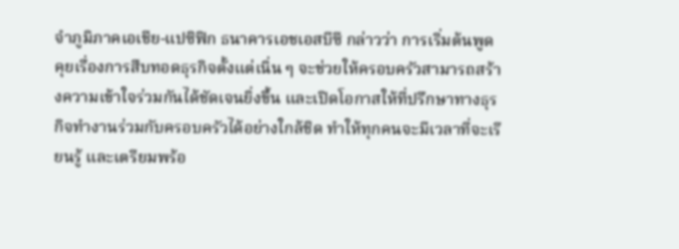จำภูมิภาคเอเชีย-แปซิฟิก ธนาคารเอชเอสบีซี กล่าวว่า การเริ่มต้นพูดคุยเรื่องการสืบทอดธุรกิจตั้งแต่เนิ่น ๆ จะช่วยให้ครอบครัวสามารถสร้างความเข้าใจร่วมกันได้ชัดเจนยิ่งขึ้น และเปิดโอกาสให้ที่ปรึกษาทางธุรกิจทำงานร่วมกับครอบครัวได้อย่างใกล้ชิด ทำให้ทุกคนจะมีเวลาที่จะเรียนรู้ และเตรียมพร้อ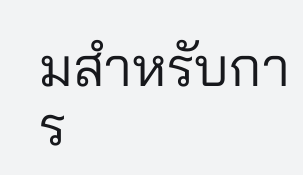มสำหรับการ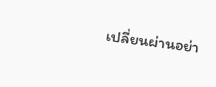เปลี่ยนผ่านอย่า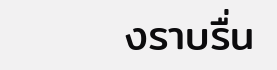งราบรื่น